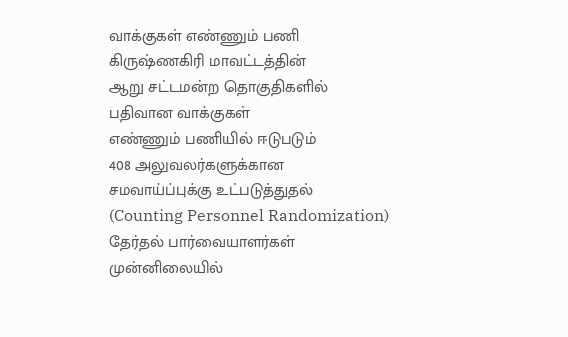வாக்குகள் எண்ணும் பணி
கிருஷ்ணகிரி மாவட்டத்தின்
ஆறு சட்டமன்ற தொகுதிகளில்
பதிவான வாக்குகள்
எண்ணும் பணியில் ஈடுபடும்
408 அலுவலர்களுக்கான
சமவாய்ப்புக்கு உட்படுத்துதல்
(Counting Personnel Randomization)
தேர்தல் பார்வையாளர்கள்
முன்னிலையில்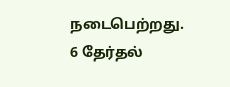நடைபெற்றது.
6 தேர்தல்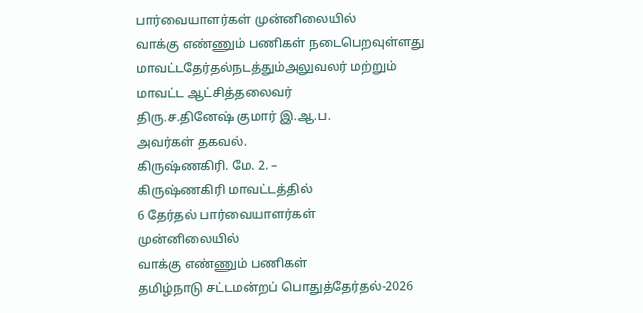பார்வையாளர்கள் முன்னிலையில்
வாக்கு எண்ணும் பணிகள் நடைபெறவுள்ளது
மாவட்டதேர்தல்நடத்தும்அலுவலர் மற்றும்
மாவட்ட ஆட்சித்தலைவர்
திரு.ச.தினேஷ் குமார் இ.ஆ.ப.
அவர்கள் தகவல்.
கிருஷ்ணகிரி. மே. 2. –
கிருஷ்ணகிரி மாவட்டத்தில்
6 தேர்தல் பார்வையாளர்கள்
முன்னிலையில்
வாக்கு எண்ணும் பணிகள்
தமிழ்நாடு சட்டமன்றப் பொதுத்தேர்தல்-2026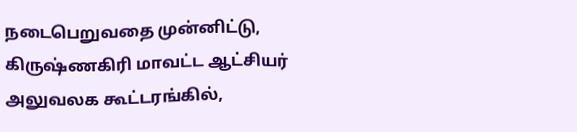நடைபெறுவதை முன்னிட்டு,
கிருஷ்ணகிரி மாவட்ட ஆட்சியர்
அலுவலக கூட்டரங்கில்,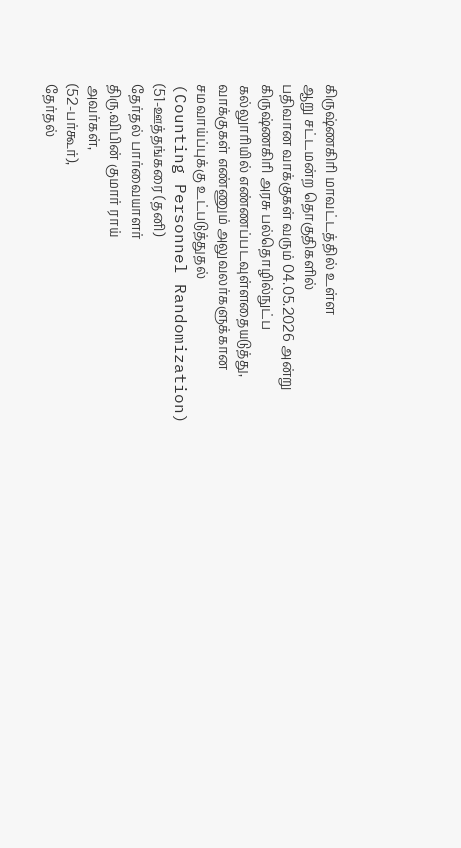கிருஷ்ணகிரி மாவட்டத்தில் உள்ள
ஆறு சட்டமன்ற தொகுதிகளில்
பதிவான வாக்குகள் வரும் 04.05.2026 அன்று
கிருஷ்ணகிரி அரசு பல்தொழில்நுட்ப
கல்லுாரியில் எண்ணப்படவுள்ளதையடுத்து,
வாக்குகள் எண்ணும் அலுவலர்களுக்கான
சமவாய்ப்புக்கு உட்படுத்துதல்
(Counting Personnel Randomization)
(51-ஊத்தங்கரை (தனி)
தேர்தல் பார்வையாளர்
திரு.விபின் குமார் ராய்
அவர்கள்,
(52-பர்கூர்),
தேர்தல்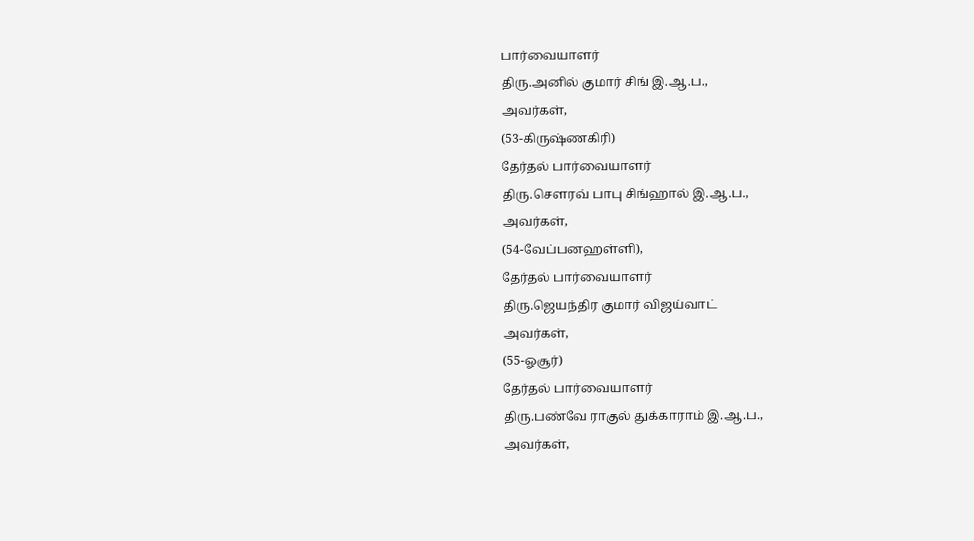பார்வையாளர்
திரு.அனில் குமார் சிங் இ.ஆ.ப.,
அவர்கள்,
(53-கிருஷ்ணகிரி)
தேர்தல் பார்வையாளர்
திரு.சௌரவ் பாபு சிங்ஹால் இ.ஆ.ப.,
அவர்கள்,
(54-வேப்பனஹள்ளி),
தேர்தல் பார்வையாளர்
திரு.ஜெயந்திர குமார் விஜய்வாட்
அவர்கள்,
(55-ஓசூர்)
தேர்தல் பார்வையாளர்
திரு.பண்வே ராகுல் துக்காராம் இ.ஆ.ப.,
அவர்கள்,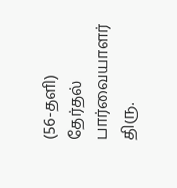(56-தளி)
தேர்தல் பார்வையாளர்
திரு.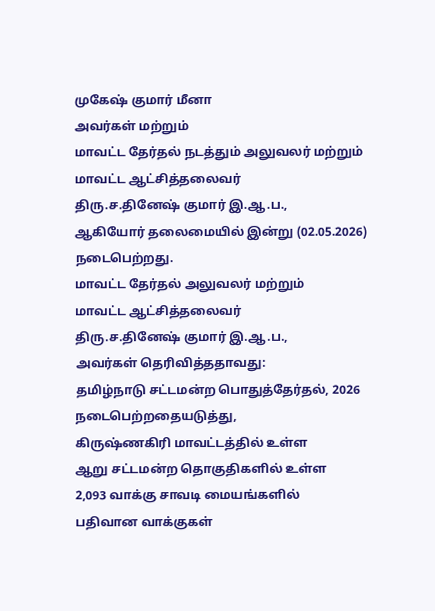முகேஷ் குமார் மீனா
அவர்கள் மற்றும்
மாவட்ட தேர்தல் நடத்தும் அலுவலர் மற்றும்
மாவட்ட ஆட்சித்தலைவர்
திரு.ச.தினேஷ் குமார் இ.ஆ.ப.,
ஆகியோர் தலைமையில் இன்று (02.05.2026) நடைபெற்றது.
மாவட்ட தேர்தல் அலுவலர் மற்றும்
மாவட்ட ஆட்சித்தலைவர்
திரு.ச.தினேஷ் குமார் இ.ஆ.ப.,
அவர்கள் தெரிவித்ததாவது:
தமிழ்நாடு சட்டமன்ற பொதுத்தேர்தல், 2026 நடைபெற்றதையடுத்து,
கிருஷ்ணகிரி மாவட்டத்தில் உள்ள
ஆறு சட்டமன்ற தொகுதிகளில் உள்ள
2,093 வாக்கு சாவடி மையங்களில்
பதிவான வாக்குகள்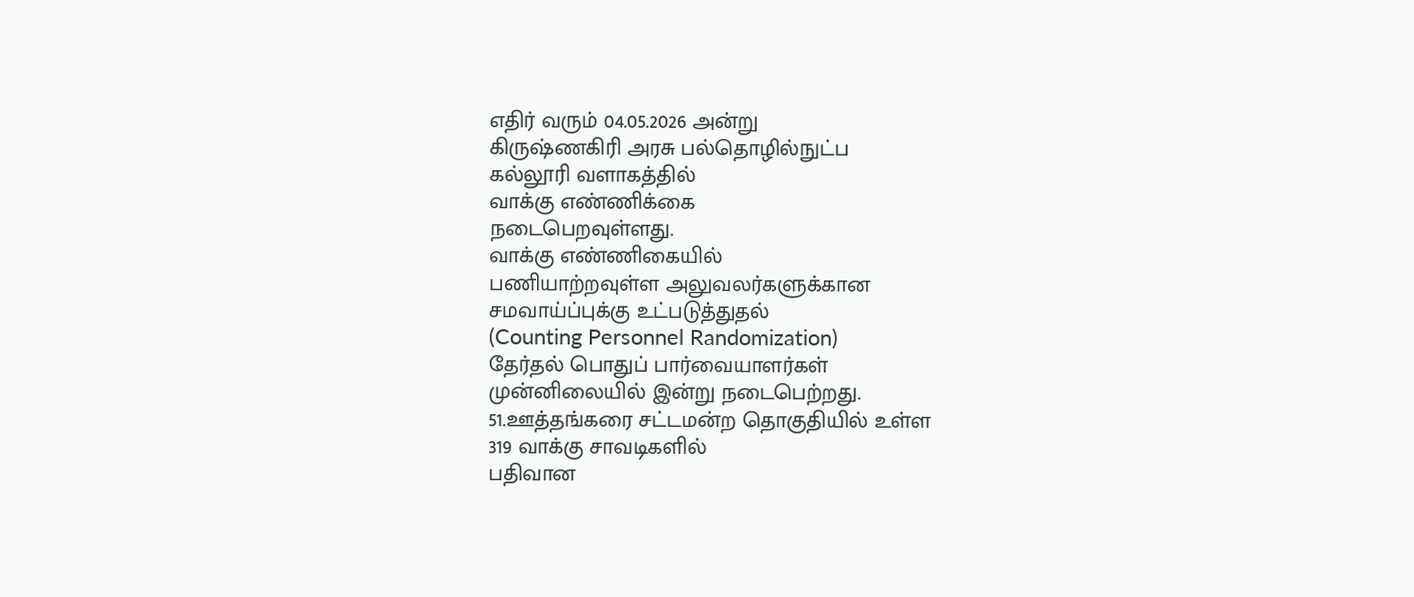எதிர் வரும் 04.05.2026 அன்று
கிருஷ்ணகிரி அரசு பல்தொழில்நுட்ப
கல்லூரி வளாகத்தில்
வாக்கு எண்ணிக்கை
நடைபெறவுள்ளது.
வாக்கு எண்ணிகையில்
பணியாற்றவுள்ள அலுவலர்களுக்கான
சமவாய்ப்புக்கு உட்படுத்துதல்
(Counting Personnel Randomization)
தேர்தல் பொதுப் பார்வையாளர்கள்
முன்னிலையில் இன்று நடைபெற்றது.
51.ஊத்தங்கரை சட்டமன்ற தொகுதியில் உள்ள
319 வாக்கு சாவடிகளில்
பதிவான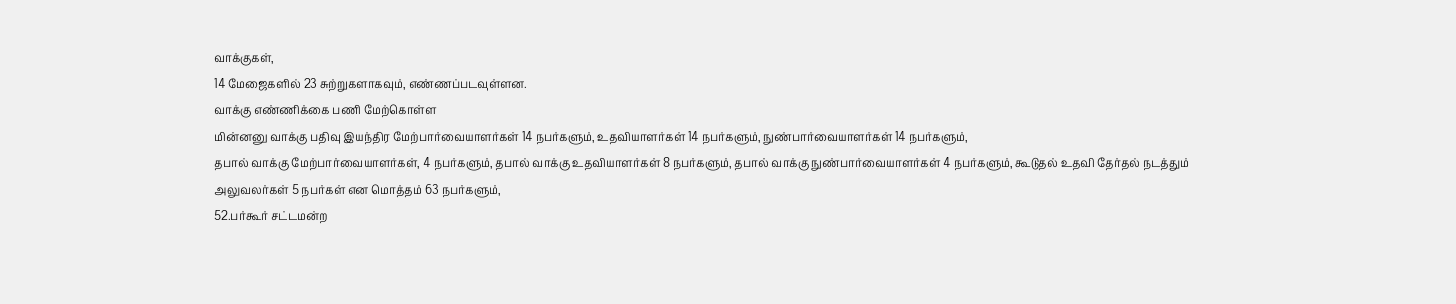வாக்குகள்,
14 மேஜைகளில் 23 சுற்றுகளாகவும், எண்ணப்படவுள்ளன.
வாக்கு எண்ணிக்கை பணி மேற்கொள்ள
மின்னனு வாக்கு பதிவு இயந்திர மேற்பார்வையாளர்கள் 14 நபர்களும், உதவியாளர்கள் 14 நபர்களும், நுண்பார்வையாளர்கள் 14 நபர்களும்,
தபால் வாக்கு மேற்பார்வையாளர்கள், 4 நபர்களும், தபால் வாக்கு உதவியாளர்கள் 8 நபர்களும், தபால் வாக்கு நுண்பார்வையாளர்கள் 4 நபர்களும், கூடுதல் உதவி தேர்தல் நடத்தும் அலுவலர்கள் 5 நபர்கள் என மொத்தம் 63 நபர்களும்,
52.பர்கூர் சட்டமன்ற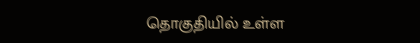தொகுதியில் உள்ள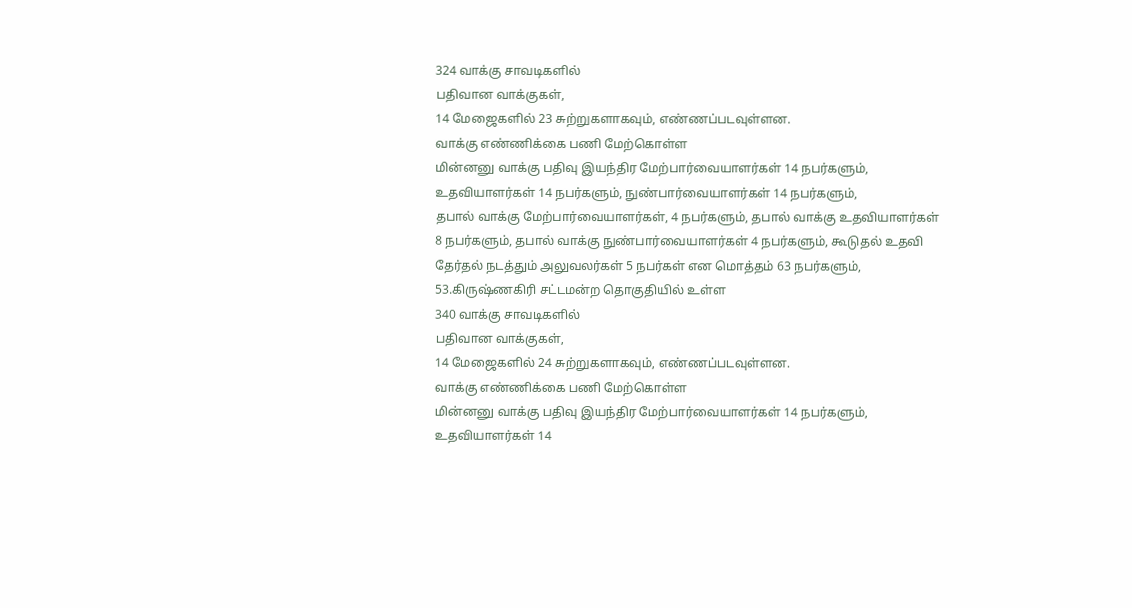324 வாக்கு சாவடிகளில்
பதிவான வாக்குகள்,
14 மேஜைகளில் 23 சுற்றுகளாகவும், எண்ணப்படவுள்ளன.
வாக்கு எண்ணிக்கை பணி மேற்கொள்ள
மின்னனு வாக்கு பதிவு இயந்திர மேற்பார்வையாளர்கள் 14 நபர்களும், உதவியாளர்கள் 14 நபர்களும், நுண்பார்வையாளர்கள் 14 நபர்களும்,
தபால் வாக்கு மேற்பார்வையாளர்கள், 4 நபர்களும், தபால் வாக்கு உதவியாளர்கள் 8 நபர்களும், தபால் வாக்கு நுண்பார்வையாளர்கள் 4 நபர்களும், கூடுதல் உதவி தேர்தல் நடத்தும் அலுவலர்கள் 5 நபர்கள் என மொத்தம் 63 நபர்களும்,
53.கிருஷ்ணகிரி சட்டமன்ற தொகுதியில் உள்ள
340 வாக்கு சாவடிகளில்
பதிவான வாக்குகள்,
14 மேஜைகளில் 24 சுற்றுகளாகவும், எண்ணப்படவுள்ளன.
வாக்கு எண்ணிக்கை பணி மேற்கொள்ள
மின்னனு வாக்கு பதிவு இயந்திர மேற்பார்வையாளர்கள் 14 நபர்களும், உதவியாளர்கள் 14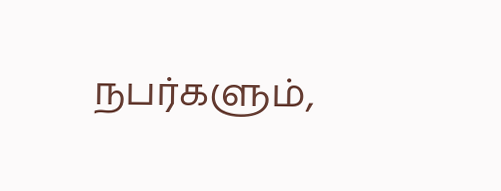நபர்களும்,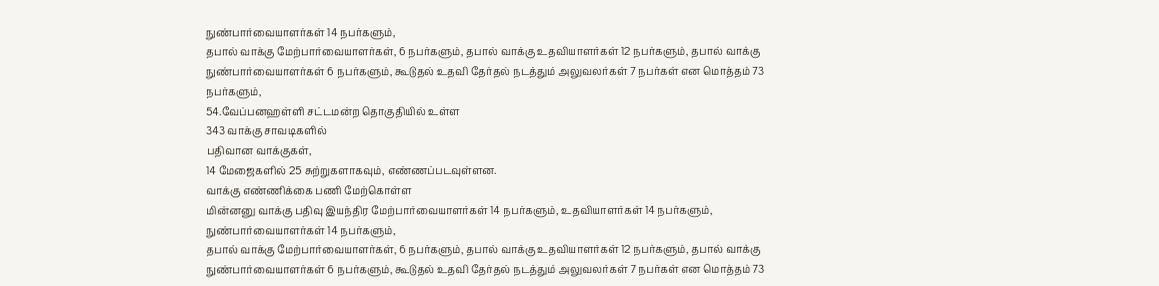நுண்பார்வையாளர்கள் 14 நபர்களும்,
தபால் வாக்கு மேற்பார்வையாளர்கள், 6 நபர்களும், தபால் வாக்கு உதவியாளர்கள் 12 நபர்களும், தபால் வாக்கு நுண்பார்வையாளர்கள் 6 நபர்களும், கூடுதல் உதவி தேர்தல் நடத்தும் அலுவலர்கள் 7 நபர்கள் என மொத்தம் 73 நபர்களும்,
54.வேப்பனஹள்ளி சட்டமன்ற தொகுதியில் உள்ள
343 வாக்கு சாவடிகளில்
பதிவான வாக்குகள்,
14 மேஜைகளில் 25 சுற்றுகளாகவும், எண்ணப்படவுள்ளன.
வாக்கு எண்ணிக்கை பணி மேற்கொள்ள
மின்னனு வாக்கு பதிவு இயந்திர மேற்பார்வையாளர்கள் 14 நபர்களும், உதவியாளர்கள் 14 நபர்களும், நுண்பார்வையாளர்கள் 14 நபர்களும்,
தபால் வாக்கு மேற்பார்வையாளர்கள், 6 நபர்களும், தபால் வாக்கு உதவியாளர்கள் 12 நபர்களும், தபால் வாக்கு நுண்பார்வையாளர்கள் 6 நபர்களும், கூடுதல் உதவி தேர்தல் நடத்தும் அலுவலர்கள் 7 நபர்கள் என மொத்தம் 73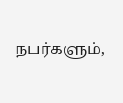நபர்களும்,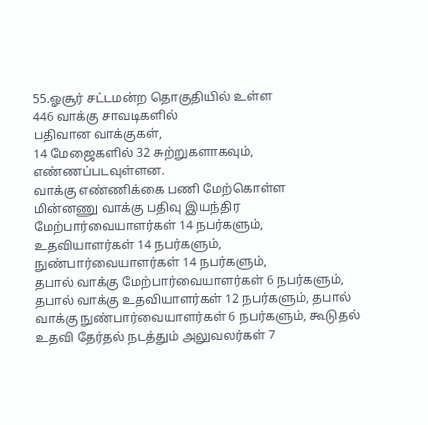55.ஓசூர் சட்டமன்ற தொகுதியில் உள்ள
446 வாக்கு சாவடிகளில்
பதிவான வாக்குகள்,
14 மேஜைகளில் 32 சுற்றுகளாகவும், எண்ணப்படவுள்ளன.
வாக்கு எண்ணிக்கை பணி மேற்கொள்ள
மின்னணு வாக்கு பதிவு இயந்திர மேற்பார்வையாளர்கள் 14 நபர்களும், உதவியாளர்கள் 14 நபர்களும், நுண்பார்வையாளர்கள் 14 நபர்களும்,
தபால் வாக்கு மேற்பார்வையாளர்கள் 6 நபர்களும், தபால் வாக்கு உதவியாளர்கள் 12 நபர்களும், தபால் வாக்கு நுண்பார்வையாளர்கள் 6 நபர்களும், கூடுதல் உதவி தேர்தல் நடத்தும் அலுவலர்கள் 7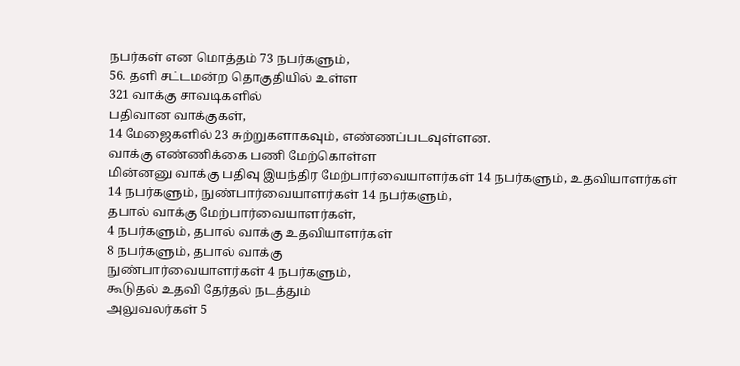நபர்கள் என மொத்தம் 73 நபர்களும்,
56. தளி சட்டமன்ற தொகுதியில் உள்ள
321 வாக்கு சாவடிகளில்
பதிவான வாக்குகள்,
14 மேஜைகளில் 23 சுற்றுகளாகவும், எண்ணப்படவுள்ளன.
வாக்கு எண்ணிக்கை பணி மேற்கொள்ள
மின்னனு வாக்கு பதிவு இயந்திர மேற்பார்வையாளர்கள் 14 நபர்களும், உதவியாளர்கள் 14 நபர்களும், நுண்பார்வையாளர்கள் 14 நபர்களும்,
தபால் வாக்கு மேற்பார்வையாளர்கள்,
4 நபர்களும், தபால் வாக்கு உதவியாளர்கள்
8 நபர்களும், தபால் வாக்கு
நுண்பார்வையாளர்கள் 4 நபர்களும்,
கூடுதல் உதவி தேர்தல் நடத்தும்
அலுவலர்கள் 5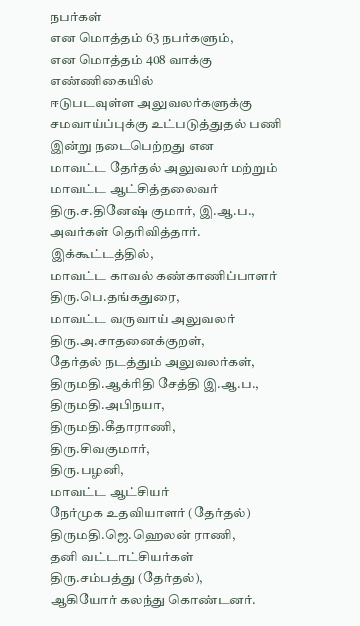நபர்கள்
என மொத்தம் 63 நபர்களும்,
என மொத்தம் 408 வாக்கு எண்ணிகையில்
ஈடுபடவுள்ள அலுவலர்களுக்கு
சமவாய்ப்புக்கு உட்படுத்துதல் பணி
இன்று நடைபெற்றது என
மாவட்ட தேர்தல் அலுவலர் மற்றும்
மாவட்ட ஆட்சித்தலைவர்
திரு.ச.தினேஷ் குமார், இ.ஆ.ப.,
அவர்கள் தெரிவித்தார்.
இக்கூட்டத்தில்,
மாவட்ட காவல் கண்காணிப்பாளர்
திரு.பெ.தங்கதுரை,
மாவட்ட வருவாய் அலுவலர்
திரு.அ.சாதனைக்குறள்,
தேர்தல் நடத்தும் அலுவலர்கள்,
திருமதி.ஆக்ரிதி சேத்தி இ.ஆ.ப.,
திருமதி.அபிநயா,
திருமதி.கீதாராணி,
திரு.சிவகுமார்,
திரு.பழனி,
மாவட்ட ஆட்சியர்
நேர்முக உதவியாளர் (தேர்தல்)
திருமதி.ஜெ.ஹெலன் ராணி,
தனி வட்டாட்சியர்கள்
திரு.சம்பத்து (தேர்தல்),
ஆகியோர் கலந்து கொண்டனர்.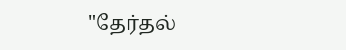"தேர்தல்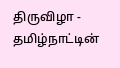திருவிழா -
தமிழ்நாட்டின்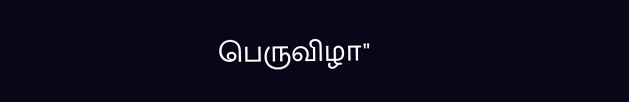பெருவிழா"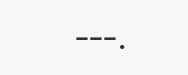---.